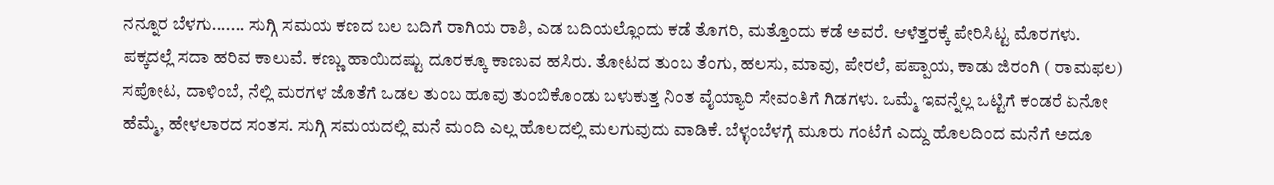ನನ್ನೂರ ಬೆಳಗು....... ಸುಗ್ಗಿ ಸಮಯ ಕಣದ ಬಲ ಬದಿಗೆ ರಾಗಿಯ ರಾಶಿ, ಎಡ ಬದಿಯಲ್ಲೊಂದು ಕಡೆ ತೊಗರಿ, ಮತ್ತೊಂದು ಕಡೆ ಅವರೆ. ಆಳೆತ್ತರಕ್ಕೆ ಪೇರಿಸಿಟ್ಟ ಮೊರಗಳು. ಪಕ್ಕದಲ್ಲೆ ಸದಾ ಹರಿವ ಕಾಲುವೆ. ಕಣ್ಣು ಹಾಯಿದಷ್ಟು ದೂರಕ್ಕೂ ಕಾಣುವ ಹಸಿರು. ತೋಟದ ತುಂಬ ತೆಂಗು, ಹಲಸು, ಮಾವು, ಪೇರಲೆ, ಪಪ್ಪಾಯ, ಕಾಡು ಜಿರಂಗಿ ( ರಾಮಫಲ) ಸಪೋಟ, ದಾಳಿಂಬೆ, ನೆಲ್ಲಿ ಮರಗಳ ಜೊತೆಗೆ ಒಡಲ ತುಂಬ ಹೂವು ತುಂಬಿಕೊಂಡು ಬಳುಕುತ್ತ ನಿಂತ ವೈಯ್ಯಾರಿ ಸೇವಂತಿಗೆ ಗಿಡಗಳು. ಒಮ್ಮೆ ಇವನ್ನೆಲ್ಲ ಒಟ್ಟಿಗೆ ಕಂಡರೆ ಏನೋ ಹೆಮ್ಮೆ, ಹೇಳಲಾರದ ಸಂತಸ. ಸುಗ್ಗಿ ಸಮಯದಲ್ಲಿ ಮನೆ ಮಂದಿ ಎಲ್ಲ ಹೊಲದಲ್ಲಿ ಮಲಗುವುದು ವಾಡಿಕೆ. ಬೆಳ್ಳಂಬೆಳಗ್ಗೆ ಮೂರು ಗಂಟೆಗೆ ಎದ್ದು ಹೊಲದಿಂದ ಮನೆಗೆ ಅದೂ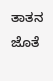ತಾತನ ಜೊತೆ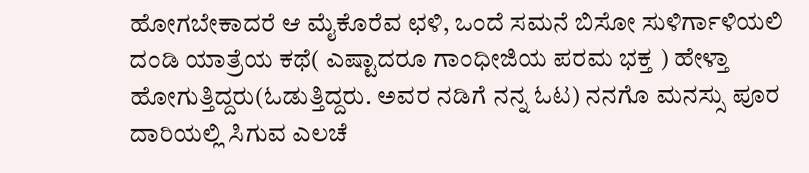ಹೋಗಬೇಕಾದರೆ ಆ ಮೈಕೊರೆವ ಛಳಿ, ಒಂದೆ ಸಮನೆ ಬಿಸೋ ಸುಳಿರ್ಗಾಳಿಯಲಿ ದಂಡಿ ಯಾತ್ರೆಯ ಕಥೆ( ಎಷ್ಟಾದರೂ ಗಾಂಧೀಜಿಯ ಪರಮ ಭಕ್ತ ) ಹೇಳ್ತಾ ಹೋಗುತ್ತಿದ್ದರು(ಓಡುತ್ತಿದ್ದರು. ಅವರ ನಡಿಗೆ ನನ್ನ ಓಟ) ನನಗೊ ಮನಸ್ಸು ಪೂರ ದಾರಿಯಲ್ಲಿ ಸಿಗುವ ಎಲಚೆ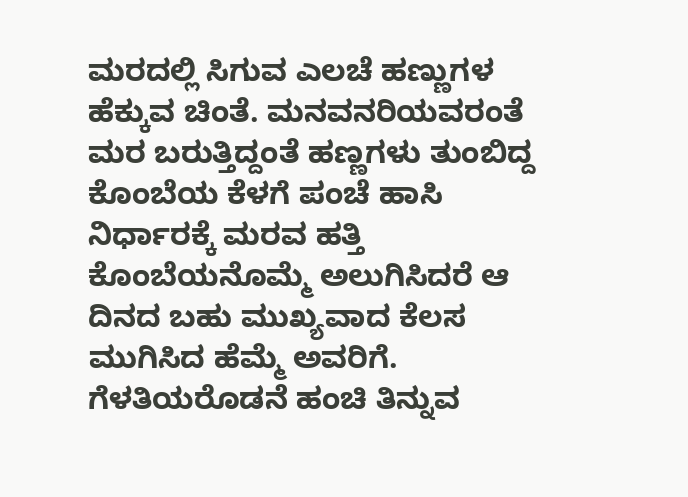ಮರದಲ್ಲಿ ಸಿಗುವ ಎಲಚೆ ಹಣ್ಣುಗಳ ಹೆಕ್ಕುವ ಚಿಂತೆ. ಮನವನರಿಯವರಂತೆ ಮರ ಬರುತ್ತಿದ್ದಂತೆ ಹಣ್ಣಗಳು ತುಂಬಿದ್ದ ಕೊಂಬೆಯ ಕೆಳಗೆ ಪಂಚೆ ಹಾಸಿ ನಿರ್ಧಾರಕ್ಕೆ ಮರವ ಹತ್ತಿ ಕೊಂಬೆಯನೊಮ್ಮೆ ಅಲುಗಿಸಿದರೆ ಆ ದಿನದ ಬಹು ಮುಖ್ಯವಾದ ಕೆಲಸ ಮುಗಿಸಿದ ಹೆಮ್ಮೆ ಅವರಿಗೆ. ಗೆಳತಿಯರೊಡನೆ ಹಂಚಿ ತಿನ್ನುವ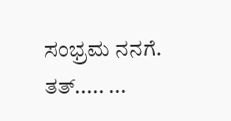ಸಂಭ್ರಮ ನನಗೆ. ತತ್..... ...